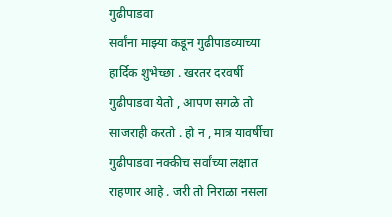गुढीपाडवा
सर्वांना माझ्या कडून गुढीपाडव्याच्या हार्दिक शुभेच्छा . खरतर दरवर्षी गुढीपाडवा येतो , आपण सगळे तो साजराही करतो . हो न , मात्र यावर्षीचा गुढीपाडवा नक्कीच सर्वांच्या लक्षात राहणार आहे . जरी तो निराळा नसला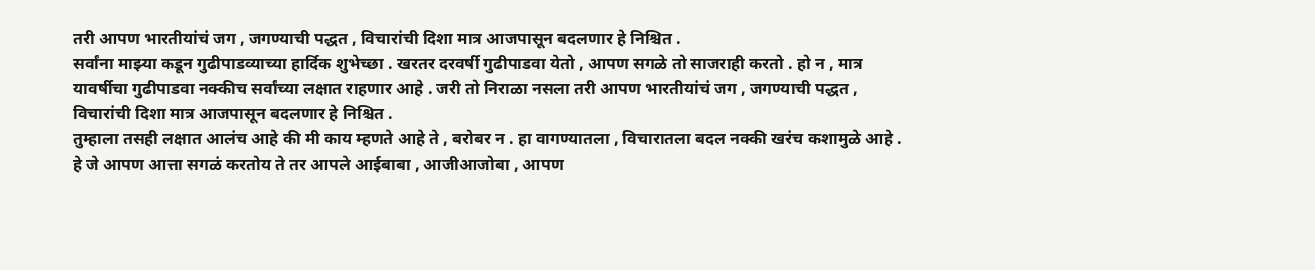तरी आपण भारतीयांचं जग , जगण्याची पद्धत , विचारांची दिशा मात्र आजपासून बदलणार हे निश्चित .
सर्वांना माझ्या कडून गुढीपाडव्याच्या हार्दिक शुभेच्छा . खरतर दरवर्षी गुढीपाडवा येतो , आपण सगळे तो साजराही करतो . हो न , मात्र यावर्षीचा गुढीपाडवा नक्कीच सर्वांच्या लक्षात राहणार आहे . जरी तो निराळा नसला तरी आपण भारतीयांचं जग , जगण्याची पद्धत , विचारांची दिशा मात्र आजपासून बदलणार हे निश्चित .
तुम्हाला तसही लक्षात आलंच आहे की मी काय म्हणते आहे ते , बरोबर न . हा वागण्यातला , विचारातला बदल नक्की खरंच कशामुळे आहे . हे जे आपण आत्ता सगळं करतोय ते तर आपले आईबाबा , आजीआजोबा , आपण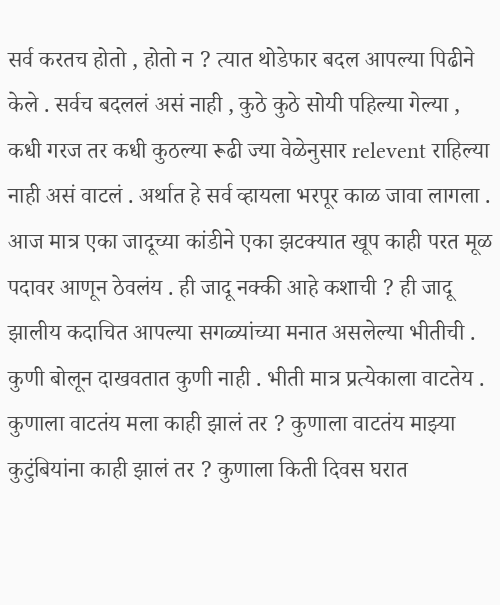सर्व करतच होतो , होतो न ? त्यात थोडेफार बदल आपल्या पिढीने केले . सर्वच बदललं असं नाही , कुठे कुठे सोयी पहिल्या गेल्या , कधी गरज तर कधी कुठल्या रूढी ज्या वेळेनुसार relevent राहिल्या नाही असं वाटलं . अर्थात हे सर्व व्हायला भरपूर काळ जावा लागला . आज मात्र एका जादूच्या कांडीने एका झटक्यात खूप काही परत मूळ पदावर आणून ठेवलंय . ही जादू नक्की आहे कशाची ? ही जादू झालीय कदाचित आपल्या सगळ्यांच्या मनात असलेल्या भीतीची . कुणी बोलून दाखवतात कुणी नाही . भीती मात्र प्रत्येकाला वाटतेय . कुणाला वाटतंय मला काही झालं तर ? कुणाला वाटतंय माझ्या कुटुंबियांना काही झालं तर ? कुणाला किती दिवस घरात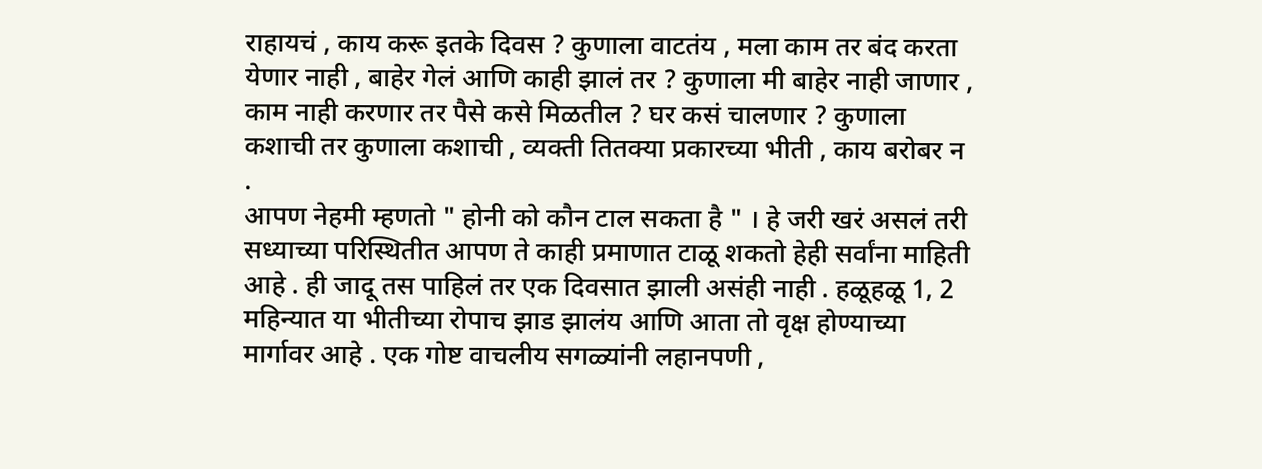राहायचं , काय करू इतके दिवस ? कुणाला वाटतंय , मला काम तर बंद करता येणार नाही , बाहेर गेलं आणि काही झालं तर ? कुणाला मी बाहेर नाही जाणार , काम नाही करणार तर पैसे कसे मिळतील ? घर कसं चालणार ? कुणाला कशाची तर कुणाला कशाची , व्यक्ती तितक्या प्रकारच्या भीती , काय बरोबर न .
आपण नेहमी म्हणतो " होनी को कौन टाल सकता है " । हे जरी खरं असलं तरी सध्याच्या परिस्थितीत आपण ते काही प्रमाणात टाळू शकतो हेही सर्वांना माहिती आहे . ही जादू तस पाहिलं तर एक दिवसात झाली असंही नाही . हळूहळू 1, 2 महिन्यात या भीतीच्या रोपाच झाड झालंय आणि आता तो वृक्ष होण्याच्या मार्गावर आहे . एक गोष्ट वाचलीय सगळ्यांनी लहानपणी ,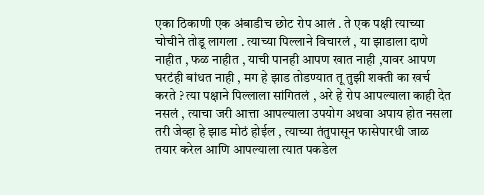एका ठिकाणी एक अंबाडीच छोट रोप आलं . ते एक पक्षी त्याच्या चोचीने तोडू लागला . त्याच्या पिल्लाने विचारलं , या झाडाला दाणे नाहीत , फळ नाहीत , याची पानही आपण खात नाही ,यावर आपण घरटंही बांधत नाही , मग हे झाड तोडण्यात तू तुझी शक्ती का खर्च करते ? त्या पक्षाने पिल्लाला सांगितलं , अरे हे रोप आपल्याला काही देत नसलं , त्याचा जरी आत्ता आपल्याला उपयोग अथवा अपाय होत नसला तरी जेव्हा हे झाड मोठं होईल , त्याच्या तंतुपासून फासेपारधी जाळ तयार करेल आणि आपल्याला त्यात पकडेल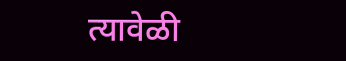त्यावेळी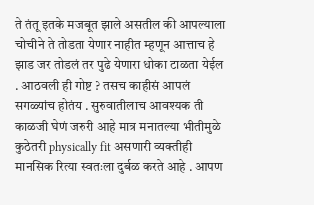ते तंतू इतके मजबूत झाले असतील की आपल्याला चोचीने ते तोडता येणार नाहीत म्हणून आत्ताच हे झाड जर तोडलं तर पुढे येणारा धोका टाळता येईल . आठवली ही गोष्ट ? तसच काहीसं आपलं सगळ्यांच होतंय . सुरुवातीलाच आवश्यक ती काळजी घेणं जरुरी आहे मात्र मनातल्या भीतीमुळे कुठेतरी physically fit असणारी व्यक्तीही मानसिक रित्या स्वतःला दुर्बळ करते आहे . आपण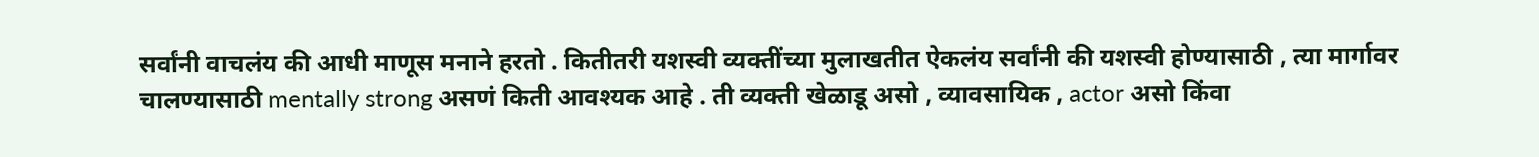सर्वांनी वाचलंय की आधी माणूस मनाने हरतो . कितीतरी यशस्वी व्यक्तींच्या मुलाखतीत ऐकलंय सर्वांनी की यशस्वी होण्यासाठी , त्या मार्गावर चालण्यासाठी mentally strong असणं किती आवश्यक आहे . ती व्यक्ती खेळाडू असो , व्यावसायिक , actor असो किंवा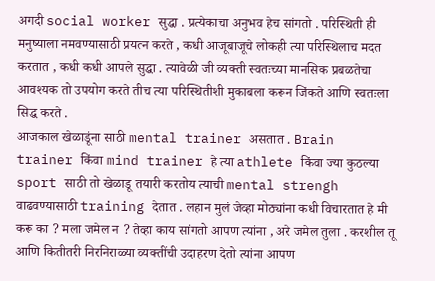अगदी social worker सुद्धा . प्रत्येकाचा अनुभव हेच सांगतो . परिस्थिती ही मनुष्याला नमवण्यासाठी प्रयत्न करते , कधी आजूबाजूचे लोकही त्या परिस्थिलाच मदत करतात , कधी कधी आपले सुद्धा . त्यावेळी जी व्यक्ती स्वतःच्या मानसिक प्रबळतेचा आवश्यक तो उपयोग करते तीच त्या परिस्थितीशी मुकाबला करून जिंकते आणि स्वतःला सिद्ध करते .
आजकाल खेळाडूंना साठी mental trainer असतात . Brain trainer किंवा mind trainer हे त्या athlete किंवा ज्या कुठल्या sport साठी तो खेळाडू तयारी करतोय त्याची mental strengh वाढवण्यासाठी training देतात . लहान मुलं जेव्हा मोठ्यांना कधी विचारतात हे मी करू का ? मला जमेल न ? तेव्हा काय सांगतो आपण त्यांना , अरे जमेल तुला . करशील तू आणि कितीतरी निरनिराळ्या व्यक्तींची उदाहरण देतो त्यांना आपण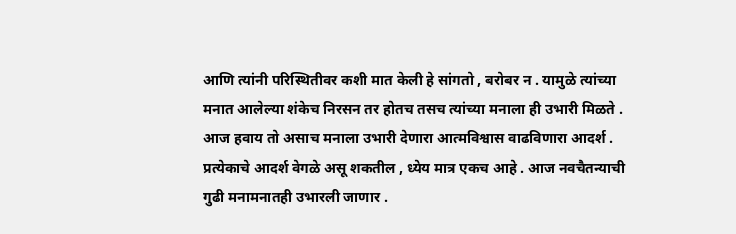आणि त्यांनी परिस्थितीवर कशी मात केली हे सांगतो , बरोबर न . यामुळे त्यांच्या मनात आलेल्या शंकेच निरसन तर होतच तसच त्यांच्या मनाला ही उभारी मिळते .
आज हवाय तो असाच मनाला उभारी देणारा आत्मविश्वास वाढविणारा आदर्श . प्रत्येकाचे आदर्श वेगळे असू शकतील , ध्येय मात्र एकच आहे . आज नवचैतन्याची गुढी मनामनातही उभारली जाणार .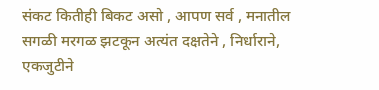संकट कितीही बिकट असो , आपण सर्व , मनातील सगळी मरगळ झटकून अत्यंत दक्षतेने , निर्धाराने, एकजुटीने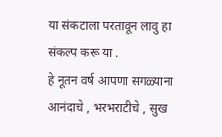या संकटाला परतावून लावु हा संकल्प करू या .
हे नूतन वर्ष आपणा सगळ्याना आनंदाचे , भरभराटीचे , सुख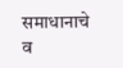समाधानाचे व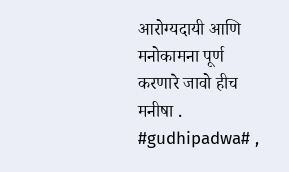आरोग्यदायी आणि मनोकामना पूर्ण करणारे जावो हीच मनीषा .
#gudhipadwa# ,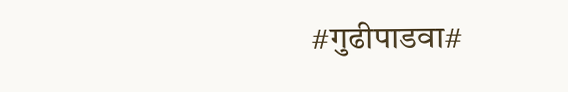#गुढीपाडवा#